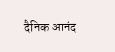दैनिक आनंद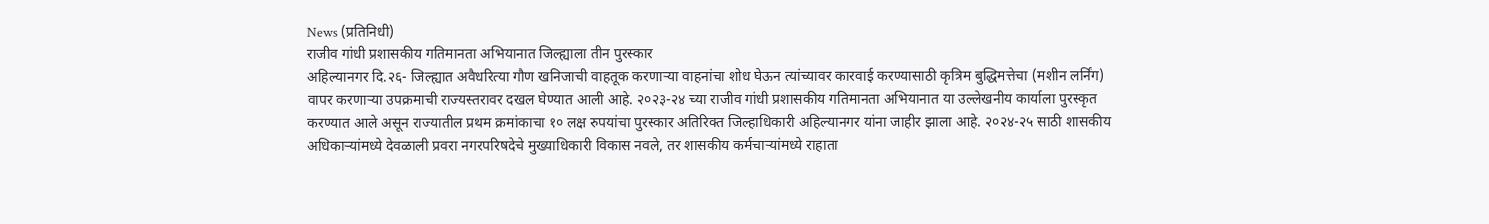News (प्रतिनिधी)
राजीव गांधी प्रशासकीय गतिमानता अभियानात जिल्ह्याला तीन पुरस्कार
अहिल्यानगर दि.२६- जिल्ह्यात अवैधरित्या गौण खनिजाची वाहतूक करणाऱ्या वाहनांचा शोध घेऊन त्यांच्यावर कारवाई करण्यासाठी कृत्रिम बुद्धिमत्तेचा (मशीन लर्निंग) वापर करणाऱ्या उपक्रमाची राज्यस्तरावर दखल घेण्यात आली आहे. २०२३-२४ च्या राजीव गांधी प्रशासकीय गतिमानता अभियानात या उल्लेखनीय कार्याला पुरस्कृत करण्यात आले असून राज्यातील प्रथम क्रमांकाचा १० लक्ष रुपयांचा पुरस्कार अतिरिक्त जिल्हाधिकारी अहिल्यानगर यांना जाहीर झाला आहे. २०२४-२५ साठी शासकीय अधिकाऱ्यांमध्ये देवळाली प्रवरा नगरपरिषदेचे मुख्याधिकारी विकास नवले, तर शासकीय कर्मचाऱ्यांमध्ये राहाता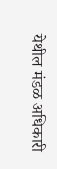येथील मंडळ अधिकारी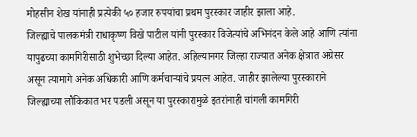मोहसीन शेख यांनाही प्रत्येकी ५० हजार रुपयांचा प्रथम पुरस्कार जाहीर झाला आहे.
जिल्ह्याचे पालकमंत्री राधाकृष्ण विखे पाटील यांनी पुरस्कार विजेत्यांचे अभिनंदन केले आहे आणि त्यांना यापुढच्या कामगिरीसाठी शुभेच्छा दिल्या आहेत. अहिल्यानगर जिल्हा राज्यात अनेक क्षेत्रात अग्रेसर असून त्यामागे अनेक अधिकारी आणि कर्मचाऱ्यांचे प्रयत्न आहेत. जाहीर झालेल्या पुरस्काराने जिल्ह्याच्या लौकिकात भर पडली असून या पुरस्कारामुळे इतरांनाही चांगली कामगिरी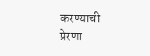करण्याची प्रेरणा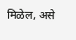मिळेल, असे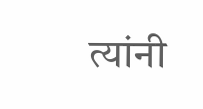त्यांनी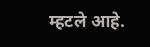म्हटले आहे.